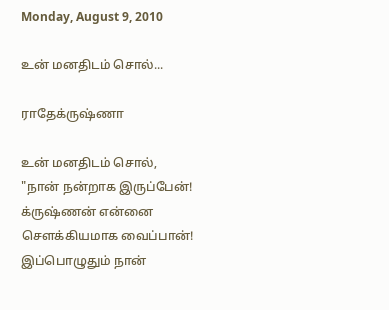Monday, August 9, 2010

உன் மனதிடம் சொல்...

ராதேக்ருஷ்ணா

உன் மனதிடம் சொல்,
"நான் நன்றாக இருப்பேன்!
க்ருஷ்ணன் என்னை
சௌக்கியமாக வைப்பான்!
இப்பொழுதும் நான்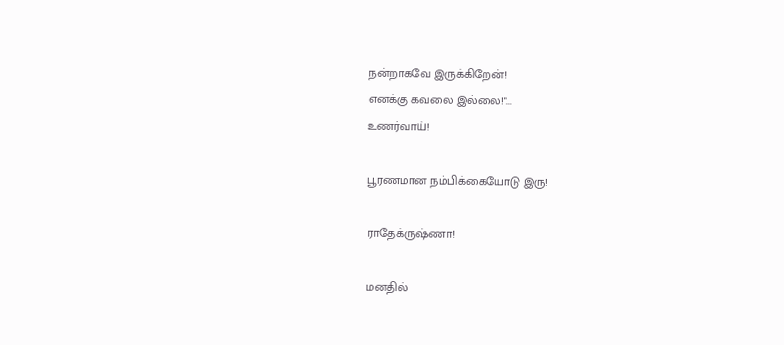நன்றாகவே இருக்கிறேன்!
எனக்கு கவலை இல்லை!"...
உணர்வாய்!

பூரணமான நம்பிக்கையோடு இரு!

ராதேக்ருஷ்ணா!

மனதில்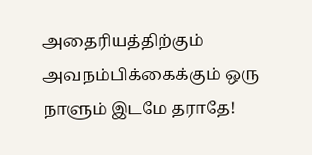அதைரியத்திற்கும்
அவநம்பிக்கைக்கும் ஒரு
நாளும் இடமே தராதே!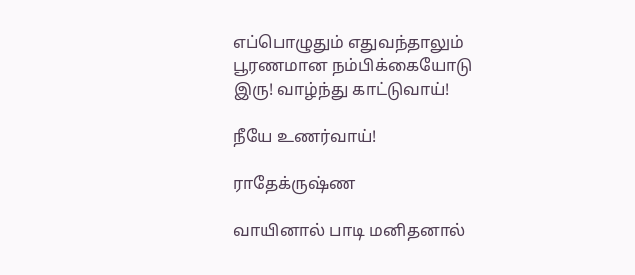எப்பொழுதும் எதுவந்தாலும்
பூரணமான நம்பிக்கையோடு
இரு! வாழ்ந்து காட்டுவாய்!

நீயே உணர்வாய்!

ராதேக்ருஷ்ண

வாயினால் பாடி மனிதனால்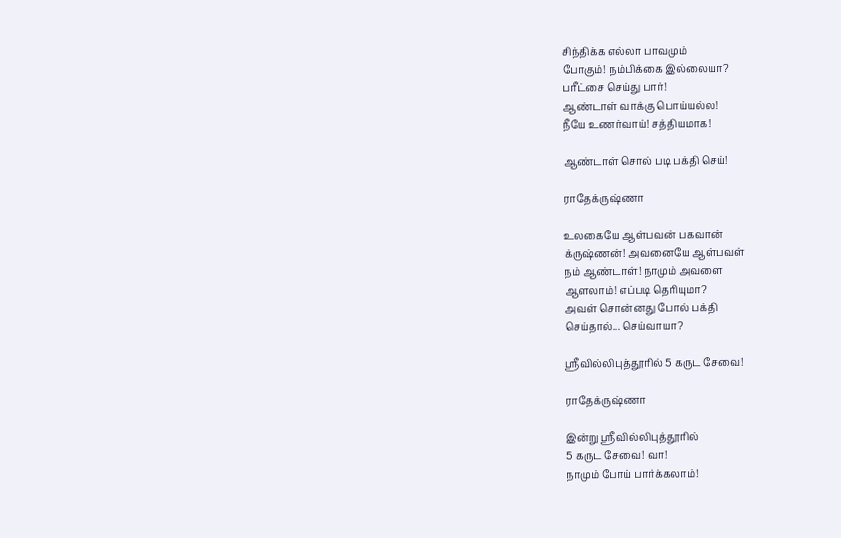சிந்திக்க எல்லா பாவமும்
போகும்! நம்பிக்கை இல்லையா?
பரீட்சை செய்து பார்!
ஆண்டாள் வாக்கு பொய்யல்ல!
நீயே உணர்வாய்! சத்தியமாக!

ஆண்டாள் சொல் படி பக்தி செய்!

ராதேக்ருஷ்ணா

உலகையே ஆள்பவன் பகவான்
க்ருஷ்ணன்! அவனையே ஆள்பவள்
நம் ஆண்டாள்! நாமும் அவளை
ஆளலாம்! எப்படி தெரியுமா?
அவள் சொன்னது போல் பக்தி
செய்தால்... செய்வாயா?

ஸ்ரீவில்லிபுத்தூரில் 5 கருட சேவை!

ராதேக்ருஷ்ணா

இன்று ஸ்ரீவில்லிபுத்தூரில்
5 கருட சேவை! வா!
நாமும் போய் பார்க்கலாம்!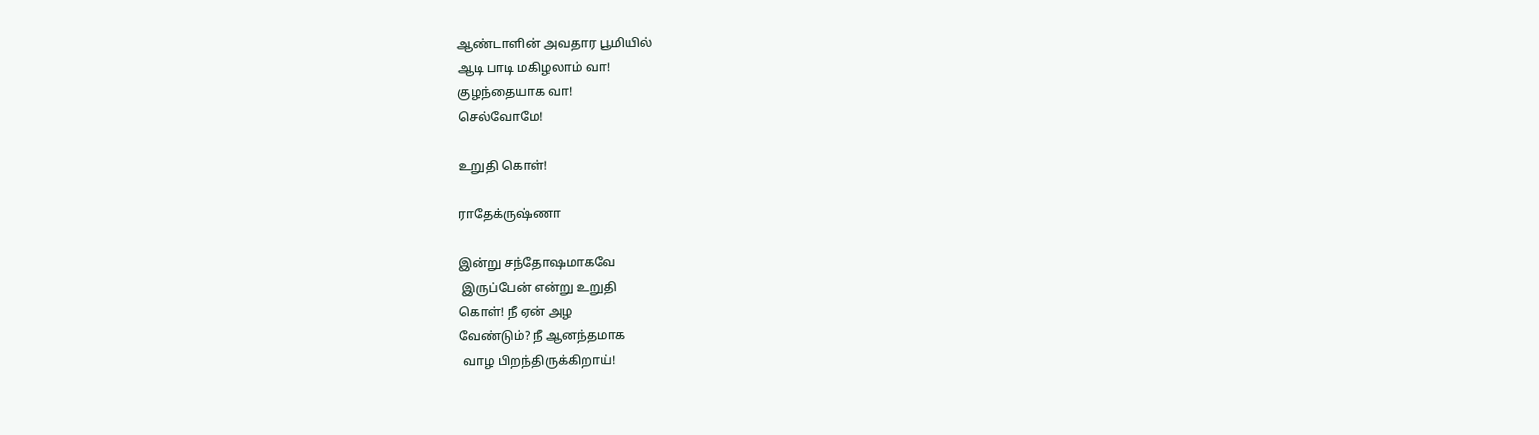ஆண்டாளின் அவதார பூமியில்
ஆடி பாடி மகிழலாம் வா!
குழந்தையாக வா!
செல்வோமே!

உறுதி கொள்!

ராதேக்ருஷ்ணா

இன்று சந்தோஷமாகவே
 இருப்பேன் என்று உறுதி
கொள்! நீ ஏன் அழ
வேண்டும்? நீ ஆனந்தமாக
 வாழ பிறந்திருக்கிறாய்!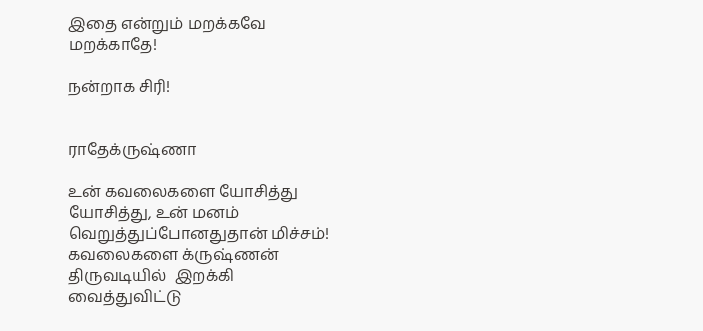இதை என்றும் மறக்கவே
மறக்காதே!

நன்றாக சிரி!


ராதேக்ருஷ்ணா

உன் கவலைகளை யோசித்து
யோசித்து, உன் மனம்
வெறுத்துப்போனதுதான் மிச்சம்!
கவலைகளை க்ருஷ்ணன்
திருவடியில்  இறக்கி
வைத்துவிட்டு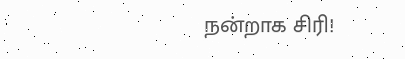நன்றாக சிரி!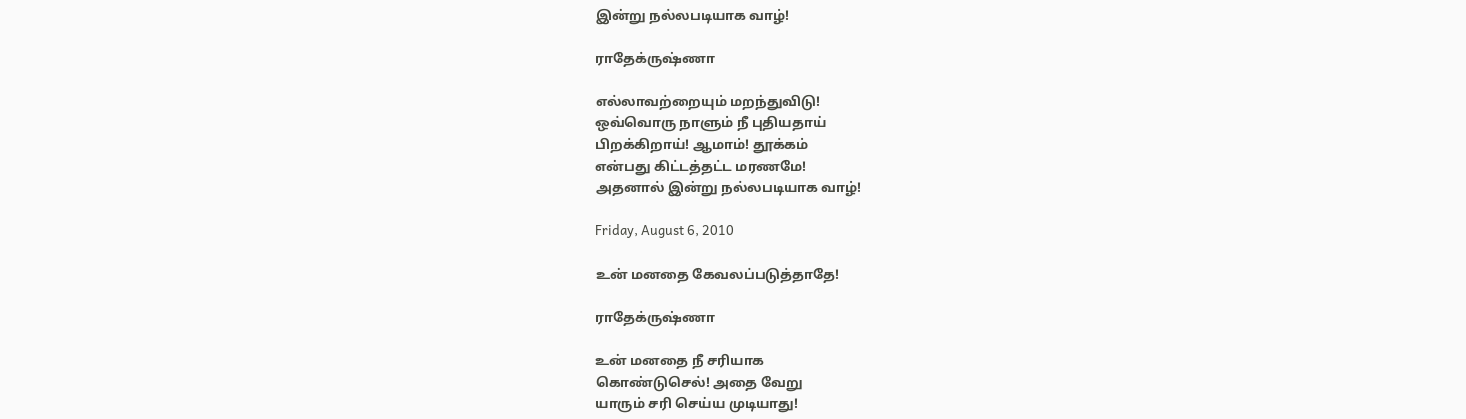இன்று நல்லபடியாக வாழ்!

ராதேக்ருஷ்ணா

எல்லாவற்றையும் மறந்துவிடு!
ஒவ்வொரு நாளும் நீ புதியதாய்
பிறக்கிறாய்! ஆமாம்! தூக்கம்
என்பது கிட்டத்தட்ட மரணமே!
அதனால் இன்று நல்லபடியாக வாழ்!

Friday, August 6, 2010

உன் மனதை கேவலப்படுத்தாதே!

ராதேக்ருஷ்ணா

உன் மனதை நீ சரியாக
கொண்டுசெல்! அதை வேறு
யாரும் சரி செய்ய முடியாது!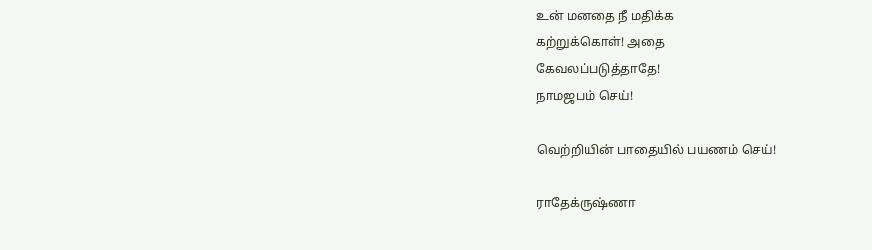உன் மனதை நீ மதிக்க
கற்றுக்கொள்! அதை
கேவலப்படுத்தாதே!
நாமஜபம் செய்!

வெற்றியின் பாதையில் பயணம் செய்!

ராதேக்ருஷ்ணா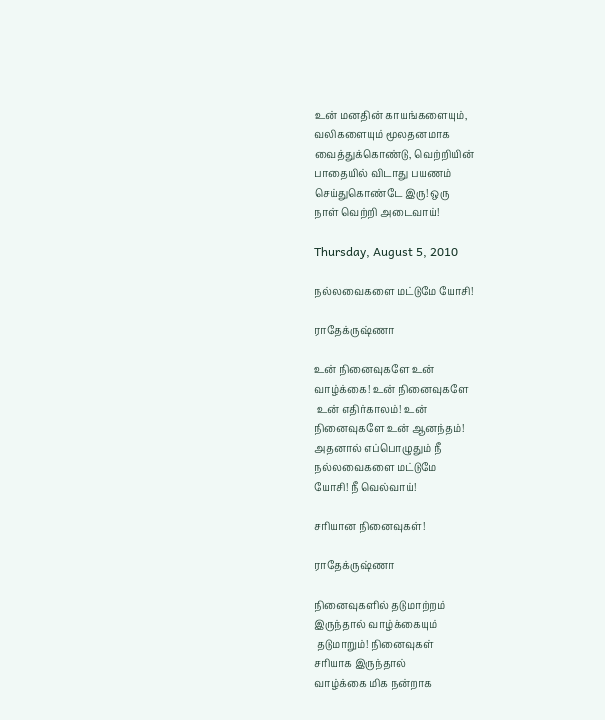உன் மனதின் காயங்களையும்,
வலிகளையும் மூலதனமாக
வைத்துக்கொண்டு, வெற்றியின்
பாதையில் விடாது பயணம்
செய்துகொண்டே இரு! ஒரு
நாள் வெற்றி அடைவாய்!

Thursday, August 5, 2010

நல்லவைகளை மட்டுமே யோசி!

ராதேக்ருஷ்ணா

உன் நினைவுகளே உன்
வாழ்க்கை! உன் நினைவுகளே
 உன் எதிர்காலம்! உன்
நினைவுகளே உன் ஆனந்தம்!
அதனால் எப்பொழுதும் நீ
நல்லவைகளை மட்டுமே
யோசி! நீ வெல்வாய்!

சரியான நினைவுகள்!

ராதேக்ருஷ்ணா

நினைவுகளில் தடுமாற்றம்
இருந்தால் வாழ்க்கையும்
 தடுமாறும்! நினைவுகள்
சரியாக இருந்தால்
வாழ்க்கை மிக நன்றாக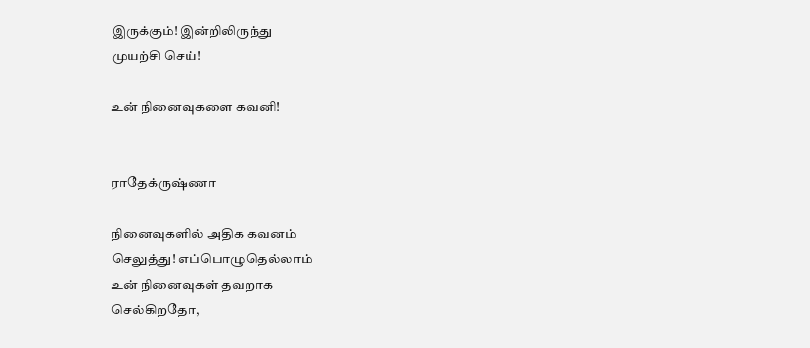இருக்கும்! இன்றிலிருந்து
முயற்சி செய்!

உன் நினைவுகளை கவனி!


ராதேக்ருஷ்ணா

நினைவுகளில் அதிக கவனம்
செலுத்து! எப்பொழுதெல்லாம்
உன் நினைவுகள் தவறாக
செல்கிறதோ,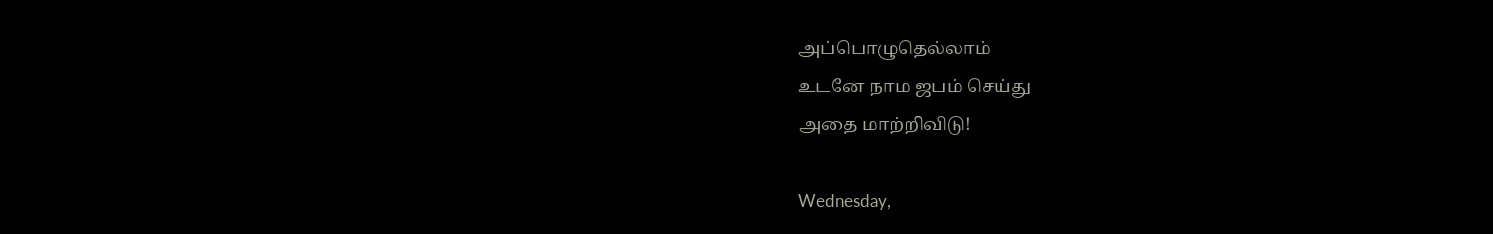அப்பொழுதெல்லாம்
உடனே நாம ஜபம் செய்து
அதை மாற்றிவிடு!

Wednesday,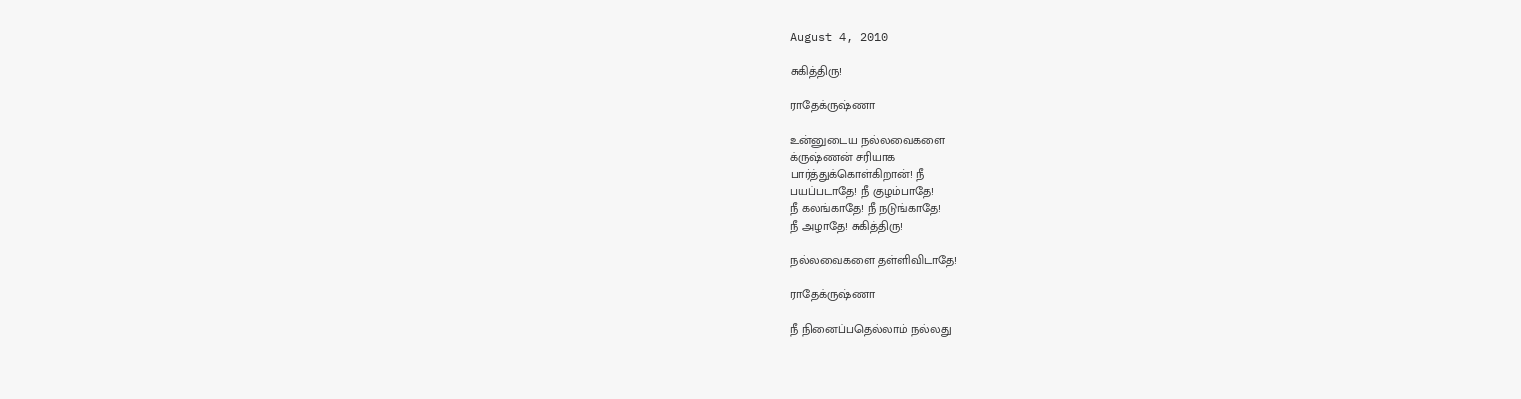August 4, 2010

சுகித்திரு!

ராதேக்ருஷ்ணா

உன்னுடைய நல்லவைகளை
க்ருஷ்ணன் சரியாக
பார்த்துக்கொள்கிறான்! நீ
பயப்படாதே! நீ குழம்பாதே!
நீ கலங்காதே! நீ நடுங்காதே!
நீ அழாதே! சுகித்திரு!

நல்லவைகளை தள்ளிவிடாதே!

ராதேக்ருஷ்ணா

நீ நினைப்பதெல்லாம் நல்லது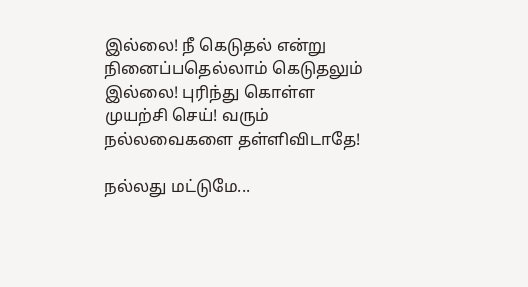இல்லை! நீ கெடுதல் என்று
நினைப்பதெல்லாம் கெடுதலும்
இல்லை! புரிந்து கொள்ள
முயற்சி செய்! வரும்
நல்லவைகளை தள்ளிவிடாதே!

நல்லது மட்டுமே...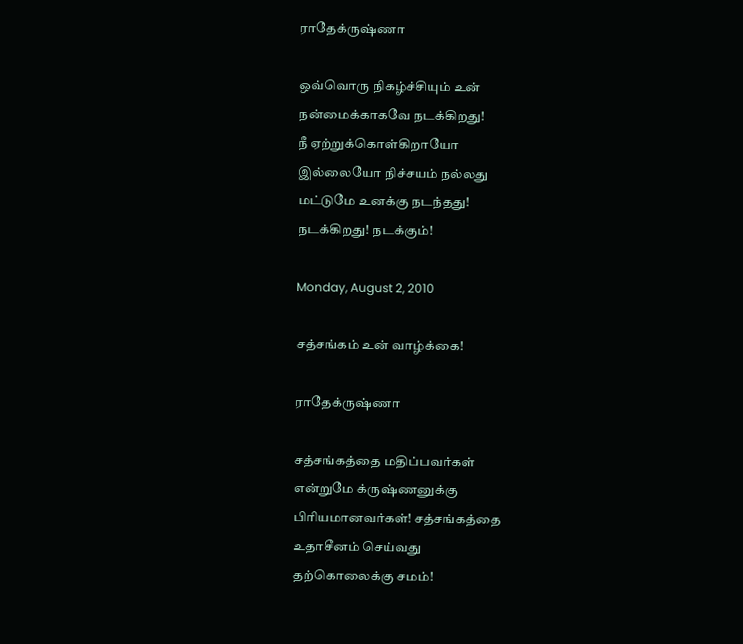ராதேக்ருஷ்ணா

ஒவ்வொரு நிகழ்ச்சியும் உன்
நன்மைக்காகவே நடக்கிறது!
நீ ஏற்றுக்கொள்கிறாயோ
இல்லையோ நிச்சயம் நல்லது
மட்டுமே உனக்கு நடந்தது!
நடக்கிறது! நடக்கும்!

Monday, August 2, 2010

சத்சங்கம் உன் வாழ்க்கை!

ராதேக்ருஷ்ணா

சத்சங்கத்தை மதிப்பவர்கள்
என்றுமே க்ருஷ்ணனுக்கு
பிரியமானவர்கள்! சத்சங்கத்தை
உதாசீனம் செய்வது
தற்கொலைக்கு சமம்!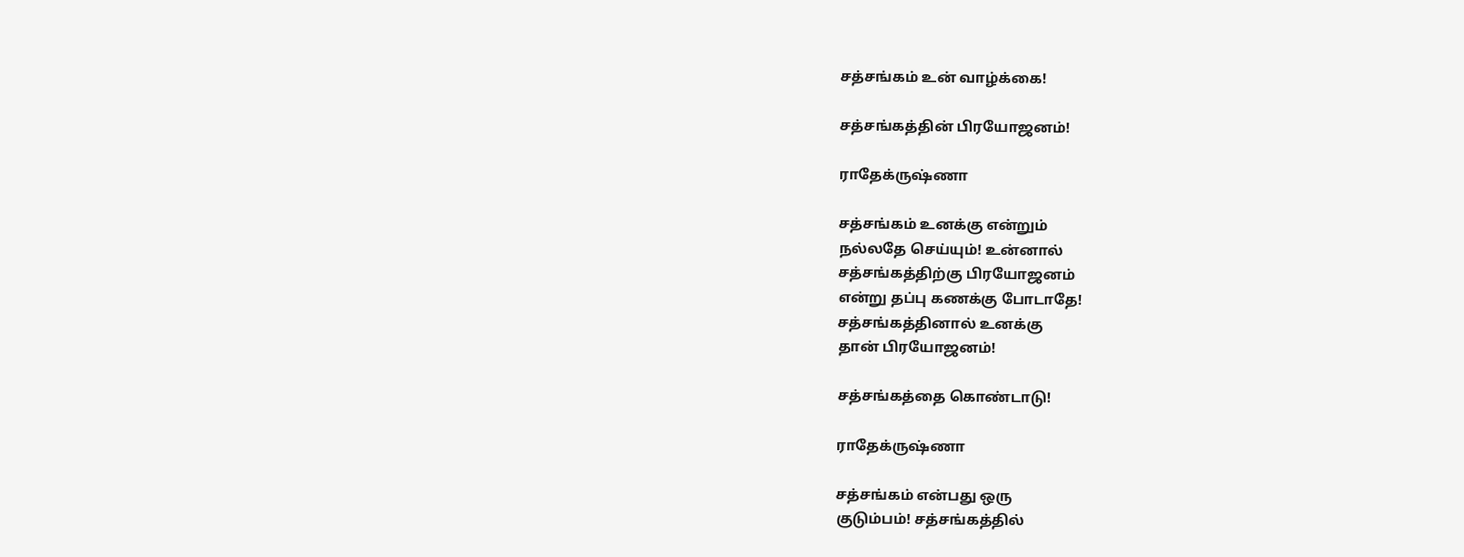சத்சங்கம் உன் வாழ்க்கை!

சத்சங்கத்தின் பிரயோஜனம்!

ராதேக்ருஷ்ணா

சத்சங்கம் உனக்கு என்றும்
நல்லதே செய்யும்! உன்னால்
சத்சங்கத்திற்கு பிரயோஜனம்
என்று தப்பு கணக்கு போடாதே!
சத்சங்கத்தினால் உனக்கு
தான் பிரயோஜனம்!

சத்சங்கத்தை கொண்டாடு!

ராதேக்ருஷ்ணா

சத்சங்கம் என்பது ஒரு
குடும்பம்! சத்சங்கத்தில்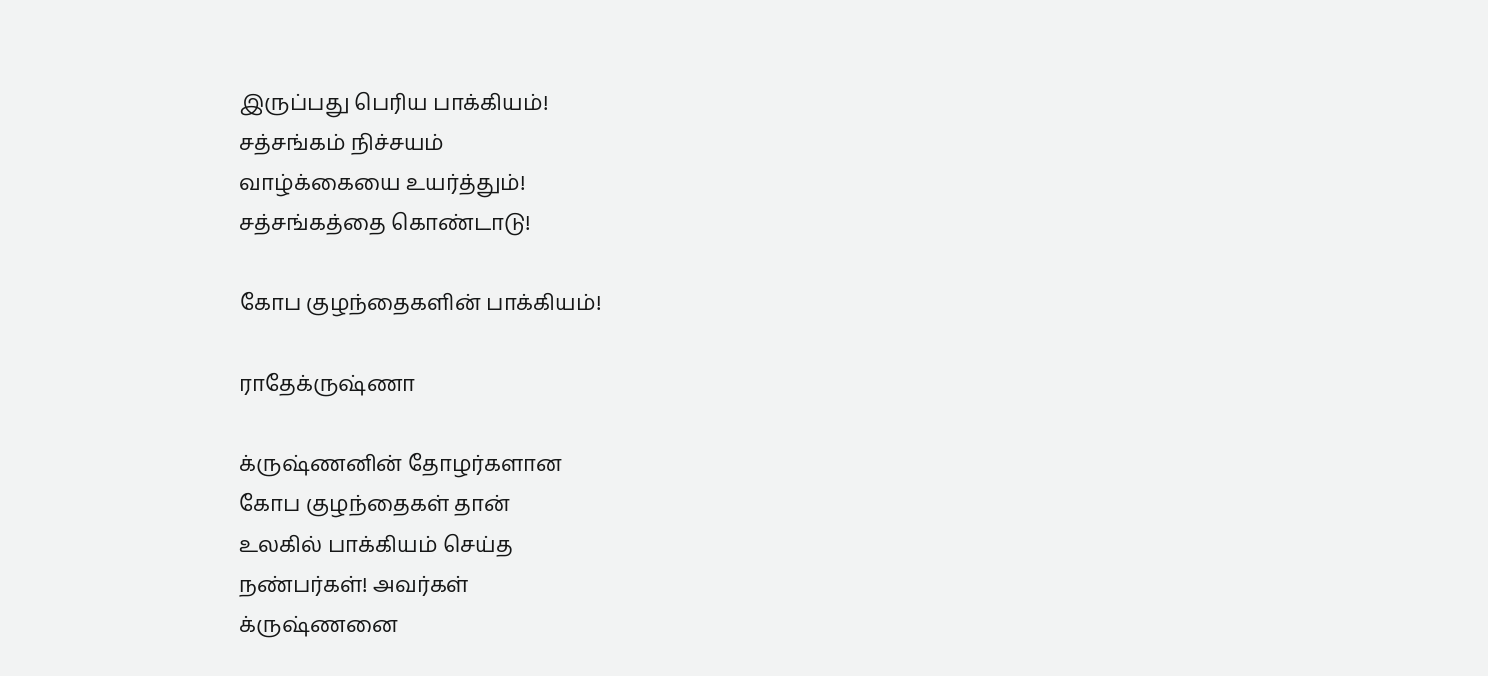இருப்பது பெரிய பாக்கியம்!
சத்சங்கம் நிச்சயம்
வாழ்க்கையை உயர்த்தும்!
சத்சங்கத்தை கொண்டாடு!

கோப குழந்தைகளின் பாக்கியம்!

ராதேக்ருஷ்ணா

க்ருஷ்ணனின் தோழர்களான
கோப குழந்தைகள் தான்
உலகில் பாக்கியம் செய்த
நண்பர்கள்! அவர்கள்
க்ருஷ்ணனை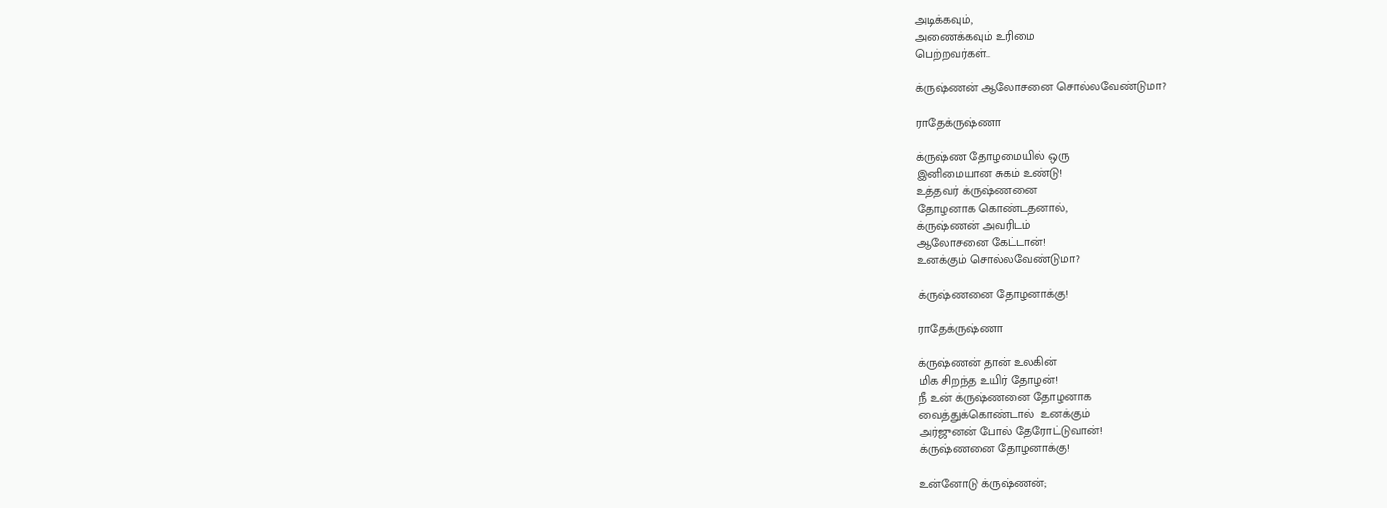அடிக்கவும்,
அணைக்கவும் உரிமை
பெற்றவர்கள்..

க்ருஷ்ணன் ஆலோசனை சொல்லவேண்டுமா?

ராதேக்ருஷ்ணா

க்ருஷ்ண தோழமையில் ஒரு
இனிமையான சுகம் உண்டு!
உத்தவர் க்ருஷ்ணனை
தோழனாக கொண்டதனால்,
க்ருஷ்ணன் அவரிடம்
ஆலோசனை கேட்டான்!
உனக்கும் சொல்லவேண்டுமா?

க்ருஷ்ணனை தோழனாக்கு!

ராதேக்ருஷ்ணா

க்ருஷ்ணன் தான் உலகின்
மிக சிறந்த உயிர் தோழன்!
நீ உன் க்ருஷ்ணனை தோழனாக
வைத்துக்கொண்டால்  உனக்கும்
அர்ஜுனன் போல் தேரோட்டுவான்!
க்ருஷ்ணனை தோழனாக்கு!

உன்னோடு க்ருஷ்ணன்;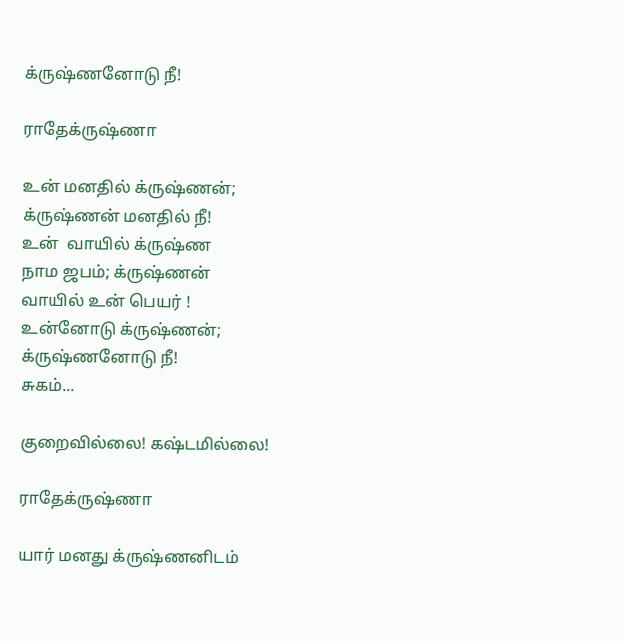க்ருஷ்ணனோடு நீ!

ராதேக்ருஷ்ணா

உன் மனதில் க்ருஷ்ணன்;
க்ருஷ்ணன் மனதில் நீ!
உன்  வாயில் க்ருஷ்ண
நாம ஜபம்; க்ருஷ்ணன்
வாயில் உன் பெயர் !
உன்னோடு க்ருஷ்ணன்;
க்ருஷ்ணனோடு நீ!
சுகம்...

குறைவில்லை! கஷ்டமில்லை!

ராதேக்ருஷ்ணா

யார் மனது க்ருஷ்ணனிடம்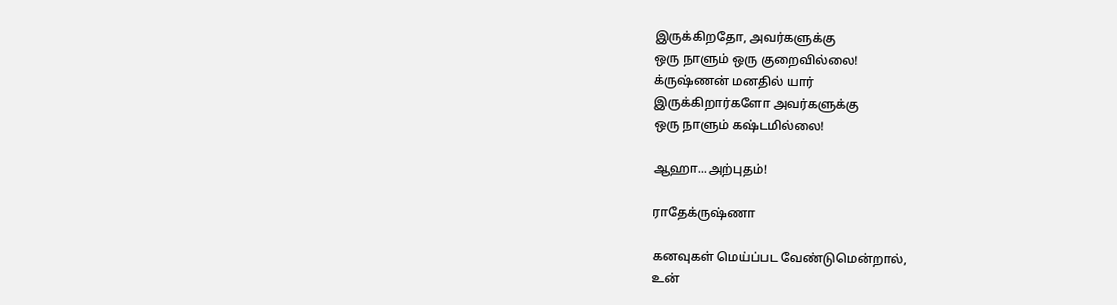இருக்கிறதோ, அவர்களுக்கு
ஒரு நாளும் ஒரு குறைவில்லை!
க்ருஷ்ணன் மனதில் யார்
இருக்கிறார்களோ அவர்களுக்கு
ஒரு நாளும் கஷ்டமில்லை!

ஆஹா...அற்புதம்!

ராதேக்ருஷ்ணா

கனவுகள் மெய்ப்பட வேண்டுமென்றால்,
உன்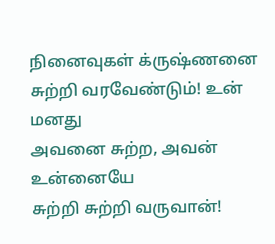நினைவுகள் க்ருஷ்ணனை
சுற்றி வரவேண்டும்! உன் மனது
அவனை சுற்ற, அவன் உன்னையே
சுற்றி சுற்றி வருவான்!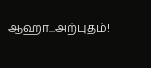ஆஹா...அற்புதம்!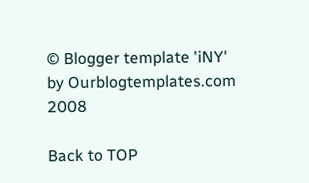© Blogger template 'iNY' by Ourblogtemplates.com 2008

Back to TOP